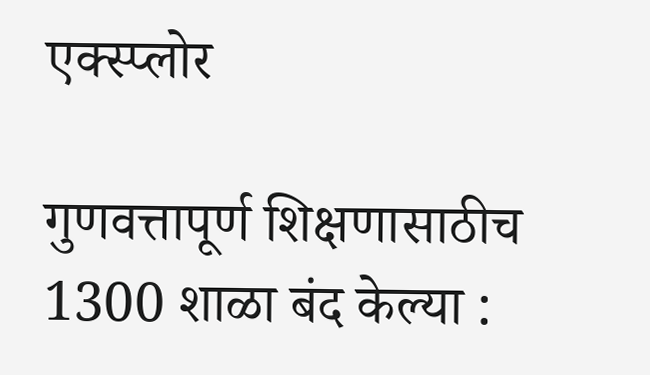एक्स्प्लोर

गुणवत्तापूर्ण शिक्षणासाठीच 1300 शाळा बंद केल्या :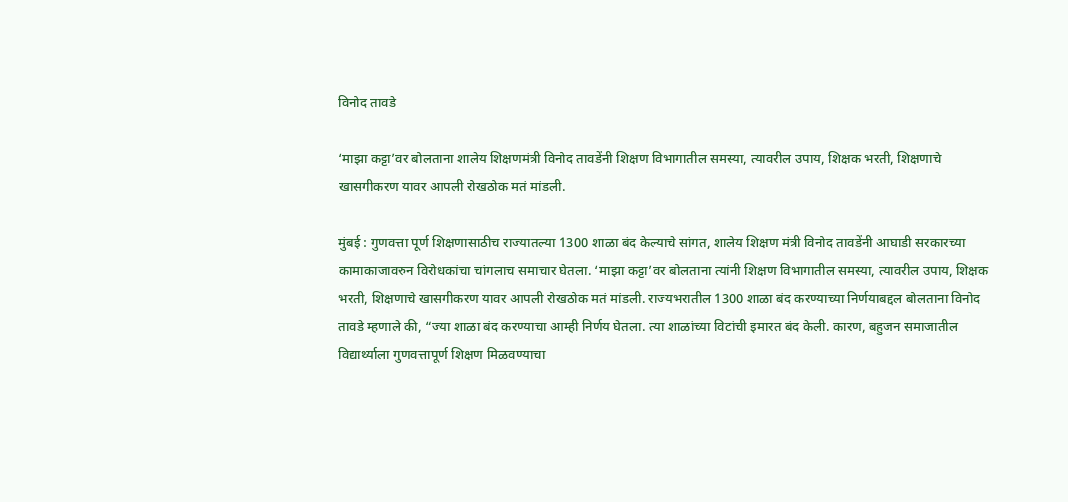विनोद तावडे

‘माझा कट्टा’वर बोलताना शालेय शिक्षणमंत्री विनोद तावडेंनी शिक्षण विभागातील समस्या, त्यावरील उपाय, शिक्षक भरती, शिक्षणाचे खासगीकरण यावर आपली रोखठोक मतं मांडली.

मुंबई : गुणवत्ता पूर्ण शिक्षणासाठीच राज्यातल्या 1300 शाळा बंद केल्याचे सांगत, शालेय शिक्षण मंत्री विनोद तावडेंनी आघाडी सरकारच्या कामाकाजावरुन विरोधकांचा चांगलाच समाचार घेतला. ‘माझा कट्टा’वर बोलताना त्यांनी शिक्षण विभागातील समस्या, त्यावरील उपाय, शिक्षक भरती, शिक्षणाचे खासगीकरण यावर आपली रोखठोक मतं मांडली. राज्यभरातील 1300 शाळा बंद करण्याच्या निर्णयाबद्दल बोलताना विनोद तावडे म्हणाले की, “ज्या शाळा बंद करण्याचा आम्ही निर्णय घेतला. त्या शाळांच्या विटांची इमारत बंद केली. कारण, बहुजन समाजातील विद्यार्थ्याला गुणवत्तापूर्ण शिक्षण मिळवण्याचा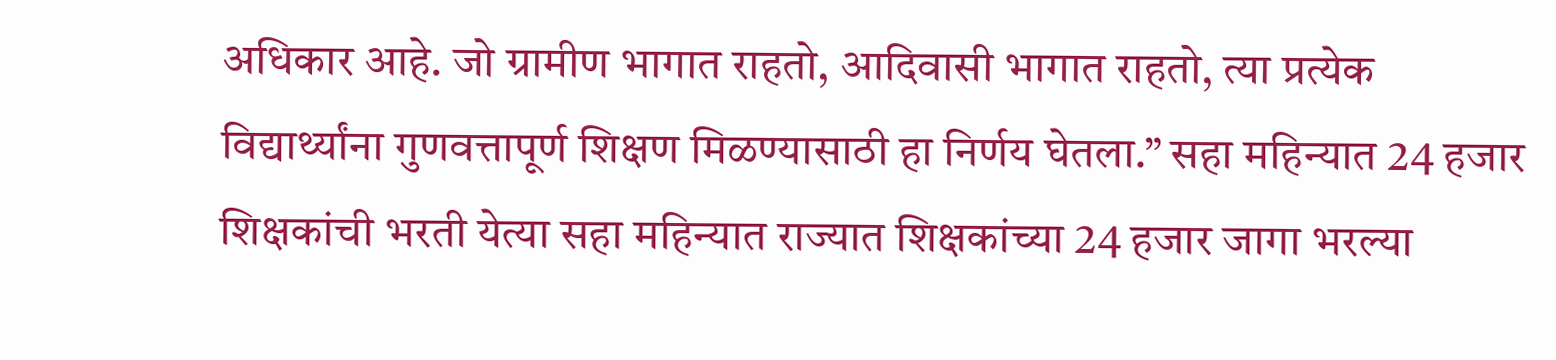अधिकार आहे. जो ग्रामीण भागात राहतो, आदिवासी भागात राहतो, त्या प्रत्येक विद्यार्थ्यांना गुणवत्तापूर्ण शिक्षण मिळण्यासाठी हा निर्णय घेतला.” सहा महिन्यात 24 हजार शिक्षकांची भरती येत्या सहा महिन्यात राज्यात शिक्षकांच्या 24 हजार जागा भरल्या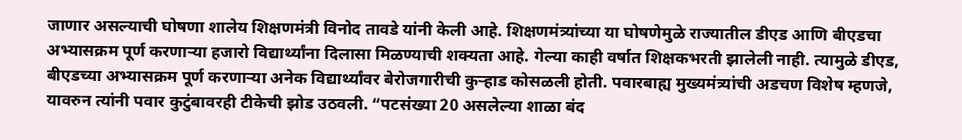जाणार असल्याची घोषणा शालेय शिक्षणमंत्री विनोद तावडे यांनी केली आहे. शिक्षणमंत्र्यांच्या या घोषणेमुळे राज्यातील डीएड आणि बीएडचा अभ्यासक्रम पूर्ण करणाऱ्या हजारो विद्यार्थ्यांना दिलासा मिळण्याची शक्यता आहे. गेल्या काही वर्षात शिक्षकभरती झालेली नाही. त्यामुळे डीएड, बीएडच्या अभ्यासक्रम पूर्ण करणाऱ्या अनेक विद्यार्थ्यांवर बेरोजगारीची कुऱ्हाड कोसळली होती. पवारबाह्य मुख्यमंत्र्यांची अडचण विशेष म्हणजे, यावरुन त्यांनी पवार कुटुंबावरही टीकेची झोड उठवली. “पटसंख्या 20 असलेल्या शाळा बंद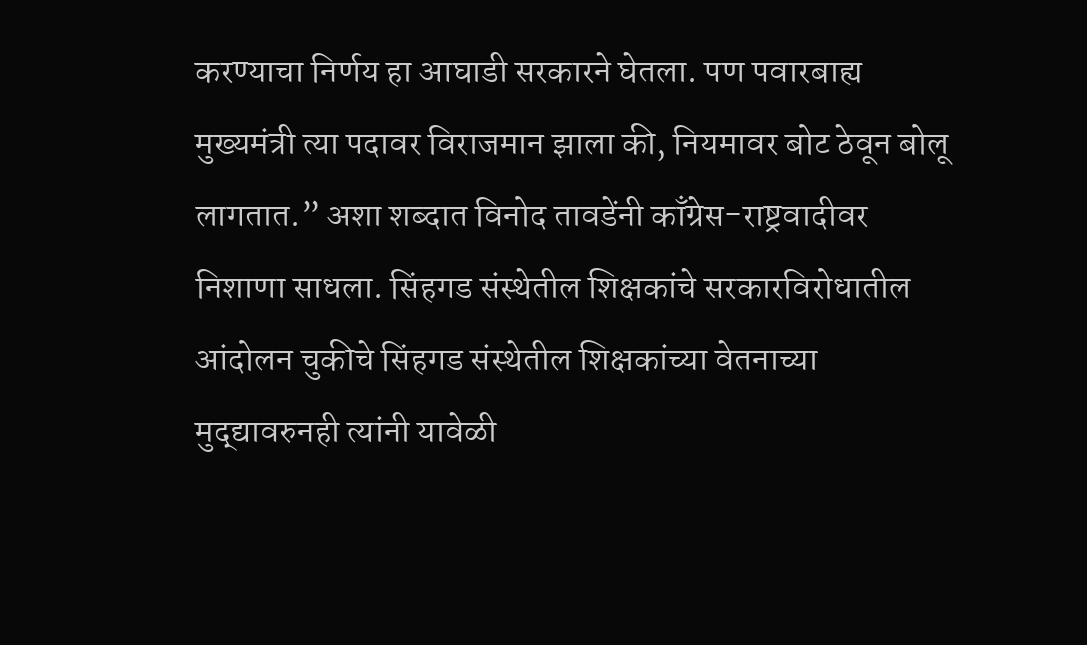करण्याचा निर्णय हा आघाडी सरकारने घेतला. पण पवारबाह्य मुख्यमंत्री त्या पदावर विराजमान झाला की, नियमावर बोट ठेवून बोलू लागतात.” अशा शब्दात विनोद तावडेंनी काँग्रेस-राष्ट्रवादीवर निशाणा साधला. सिंहगड संस्थेतील शिक्षकांचे सरकारविरोधातील आंदोलन चुकीचे सिंहगड संस्थेतील शिक्षकांच्या वेतनाच्या मुद्द्यावरुनही त्यांनी यावेळी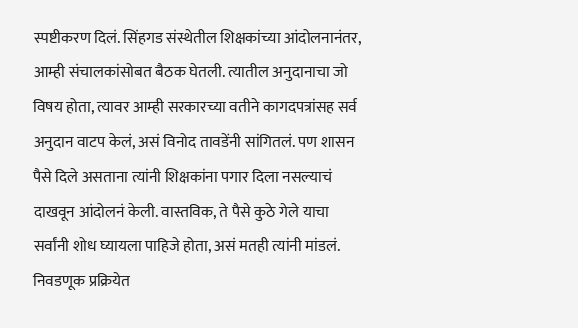स्पष्टीकरण दिलं. सिंहगड संस्थेतील शिक्षकांच्या आंदोलनानंतर, आम्ही संचालकांसोबत बैठक घेतली. त्यातील अनुदानाचा जो विषय होता, त्यावर आम्ही सरकारच्या वतीने कागदपत्रांसह सर्व अनुदान वाटप केलं, असं विनोद तावडेंनी सांगितलं. पण शासन पैसे दिले असताना त्यांनी शिक्षकांना पगार दिला नसल्याचं दाखवून आंदोलनं केली. वास्तविक, ते पैसे कुठे गेले याचा सर्वांनी शोध घ्यायला पाहिजे होता, असं मतही त्यांनी मांडलं. निवडणूक प्रक्रियेत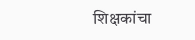शिक्षकांचा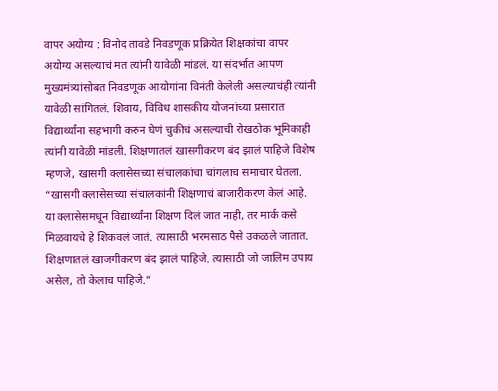वापर अयोग्य : विनोद तावडे निवडणूक प्रक्रियेत शिक्षकांचा वापर अयोग्य असल्याचं मत त्यांनी यावेळी मांडलं. या संदर्भात आपण मुख्यमंत्र्यांसोबत निवडणूक आयोगांना विनंती केलेली असल्याचंही त्यांनी यावेळी सांगितलं. शिवाय, विविध शासकीय योजनांच्या प्रसारात विद्यार्थ्यांना सहभागी करुन घेणं चुकीचं असल्याची रोखठोक भूमिकाही त्यांनी यावेळी मांडली. शिक्षणातलं खासगीकरण बंद झालं पाहिजे विशेष म्हणजे, खासगी क्लासेसच्या संचालकांचा चांगलाच समाचार घेतला. “खासगी क्लासेसच्या संचालकांनी शिक्षणाचं बाजारीकरण केलं आहे. या क्लासेसमधून विद्यार्थ्यांना शिक्षण दिलं जात नाही, तर मार्क कसे मिळवायचे हे शिकवलं जातं. त्यासाठी भरमसाठ पैसे उकळले जातात. शिक्षणातलं खाजगीकरण बंद झालं पाहिजे. त्यासाठी जो जालिम उपाय असेल, तो केलाच पाहिजे.”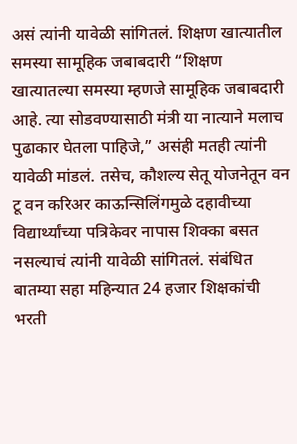असं त्यांनी यावेळी सांगितलं. शिक्षण खात्यातील समस्या सामूहिक जबाबदारी “शिक्षण खात्यातल्या समस्या म्हणजे सामूहिक जबाबदारी आहे. त्या सोडवण्यासाठी मंत्री या नात्याने मलाच पुढाकार घेतला पाहिजे,” असंही मतही त्यांनी यावेळी मांडलं. तसेच, कौशल्य सेतू योजनेतून वन टू वन करिअर काऊन्सिलिंगमुळे दहावीच्या विद्यार्थ्यांच्या पत्रिकेवर नापास शिक्का बसत नसल्याचं त्यांनी यावेळी सांगितलं. संबंधित बातम्या सहा महिन्यात 24 हजार शिक्षकांची भरती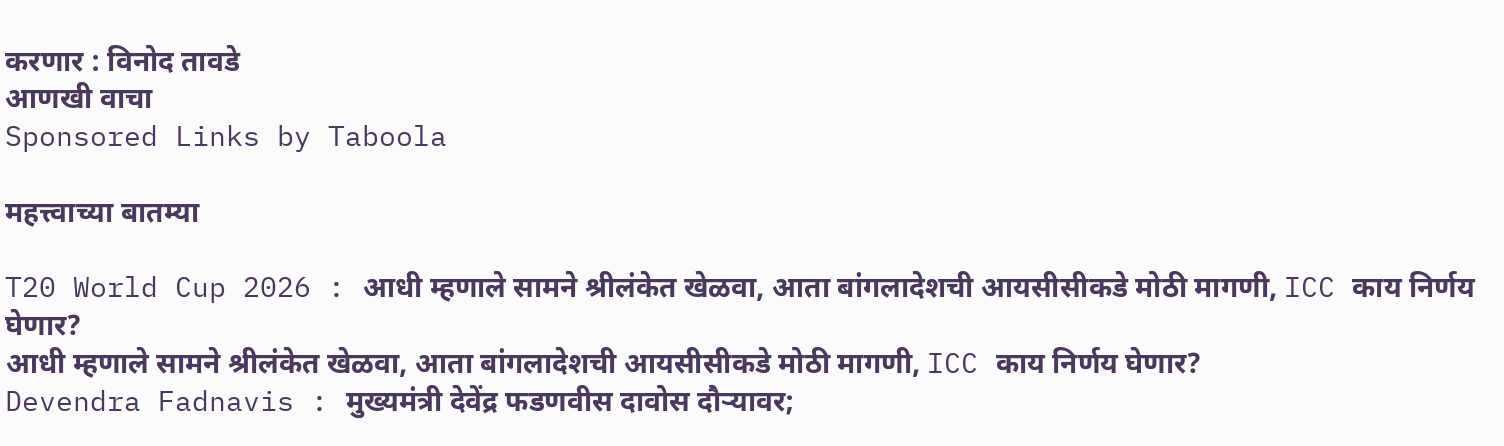करणार : विनोद तावडे
आणखी वाचा
Sponsored Links by Taboola

महत्त्वाच्या बातम्या

T20 World Cup 2026 : आधी म्हणाले सामने श्रीलंकेत खेळवा, आता बांगलादेशची आयसीसीकडे मोठी मागणी, ICC काय निर्णय घेणार?
आधी म्हणाले सामने श्रीलंकेत खेळवा, आता बांगलादेशची आयसीसीकडे मोठी मागणी, ICC काय निर्णय घेणार?
Devendra Fadnavis : मुख्यमंत्री देवेंद्र फडणवीस दावोस दौऱ्यावर;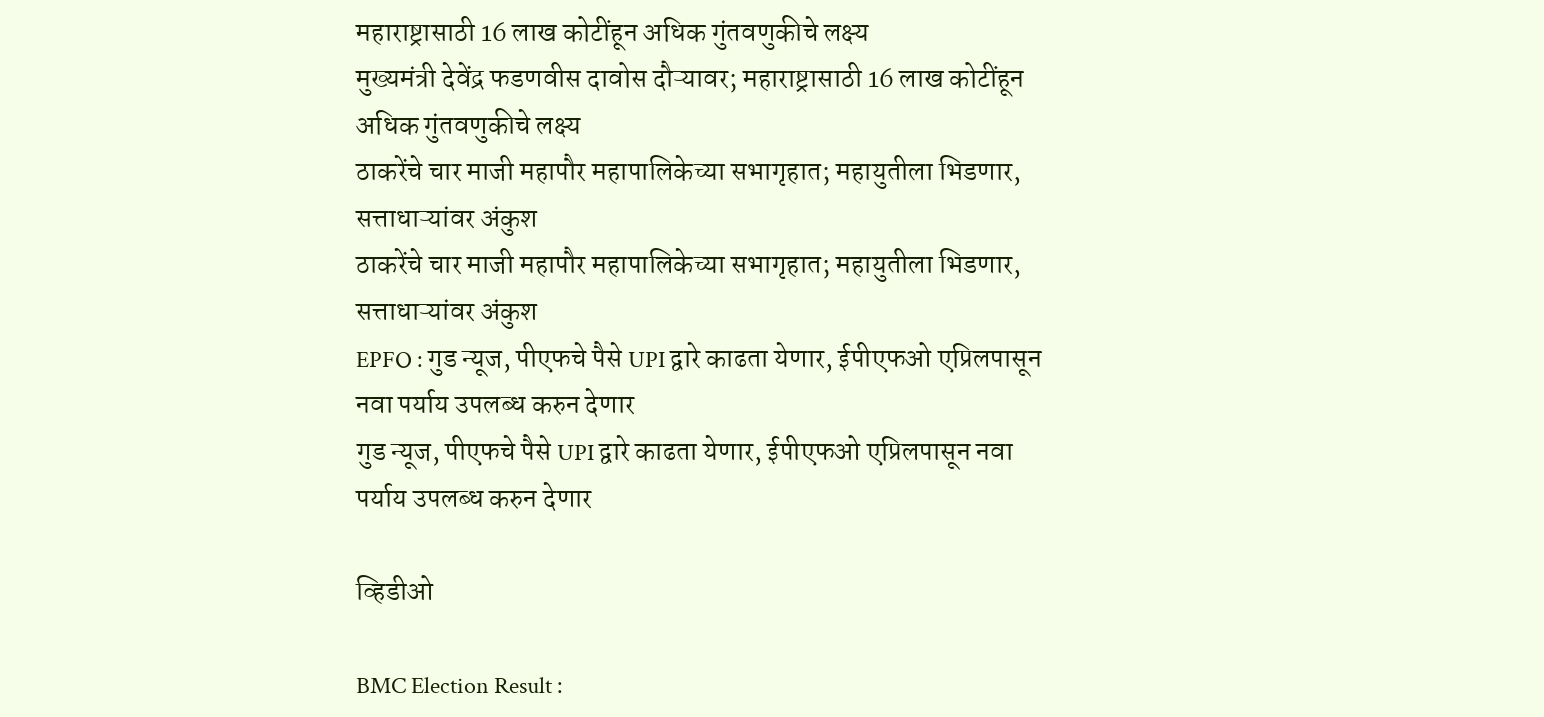महाराष्ट्रासाठी 16 लाख कोटींहून अधिक गुंतवणुकीचे लक्ष्य
मुख्यमंत्री देवेंद्र फडणवीस दावोस दौऱ्यावर; महाराष्ट्रासाठी 16 लाख कोटींहून अधिक गुंतवणुकीचे लक्ष्य
ठाकरेंचे चार माजी महापौर महापालिकेच्या सभागृहात; महायुतीला भिडणार, सत्ताधाऱ्यांवर अंकुश
ठाकरेंचे चार माजी महापौर महापालिकेच्या सभागृहात; महायुतीला भिडणार, सत्ताधाऱ्यांवर अंकुश
EPFO : गुड न्यूज, पीएफचे पैसे UPI द्वारे काढता येणार, ईपीएफओ एप्रिलपासून नवा पर्याय उपलब्ध करुन देणार
गुड न्यूज, पीएफचे पैसे UPI द्वारे काढता येणार, ईपीएफओ एप्रिलपासून नवा पर्याय उपलब्ध करुन देणार

व्हिडीओ

BMC Election Result :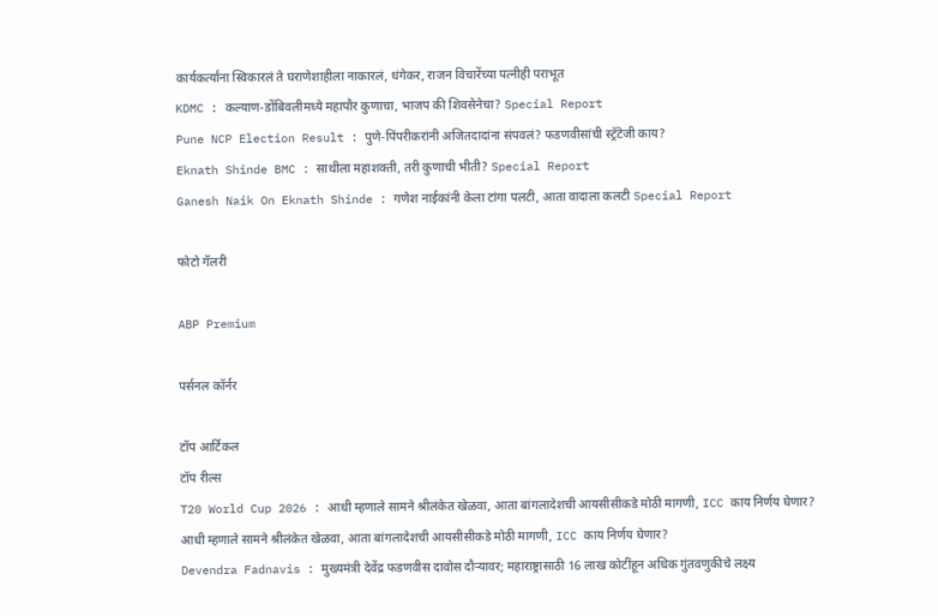कार्यकर्त्यांना स्विकारलं ते घराणेशाहीला नाकारलं, धंगेकर, राजन विचारेंच्या पत्नीही पराभूत
KDMC : कल्याण-डोंबिवलीमध्ये महापौर कुणाचा, भाजप की शिवसेनेचा? Special Report
Pune NCP Election Result : पुणे-पिंपरीकरांनी अजितदादांना संपवलं? फडणवीसांची स्ट्रॅटेजी काय?
Eknath Shinde BMC : साथीला महाशक्ती, तरी कुणाची भीती? Special Report
Ganesh Naik On Eknath Shinde : गणेश नाईकांनी केला टांगा पलटी, आता वादाला कलटी Special Report

फोटो गॅलरी

ABP Premium

पर्सनल कॉर्नर

टॉप आर्टिकल
टॉप रील्स
T20 World Cup 2026 : आधी म्हणाले सामने श्रीलंकेत खेळवा, आता बांगलादेशची आयसीसीकडे मोठी मागणी, ICC काय निर्णय घेणार?
आधी म्हणाले सामने श्रीलंकेत खेळवा, आता बांगलादेशची आयसीसीकडे मोठी मागणी, ICC काय निर्णय घेणार?
Devendra Fadnavis : मुख्यमंत्री देवेंद्र फडणवीस दावोस दौऱ्यावर; महाराष्ट्रासाठी 16 लाख कोटींहून अधिक गुंतवणुकीचे लक्ष्य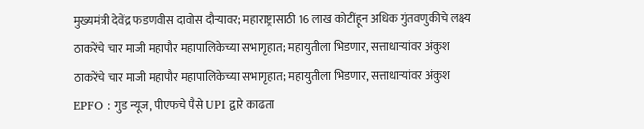मुख्यमंत्री देवेंद्र फडणवीस दावोस दौऱ्यावर; महाराष्ट्रासाठी 16 लाख कोटींहून अधिक गुंतवणुकीचे लक्ष्य
ठाकरेंचे चार माजी महापौर महापालिकेच्या सभागृहात; महायुतीला भिडणार, सत्ताधाऱ्यांवर अंकुश
ठाकरेंचे चार माजी महापौर महापालिकेच्या सभागृहात; महायुतीला भिडणार, सत्ताधाऱ्यांवर अंकुश
EPFO : गुड न्यूज, पीएफचे पैसे UPI द्वारे काढता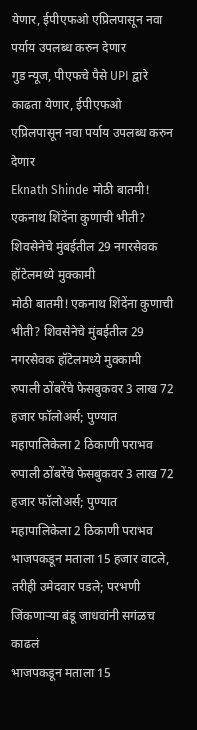येणार, ईपीएफओ एप्रिलपासून नवा पर्याय उपलब्ध करुन देणार
गुड न्यूज, पीएफचे पैसे UPI द्वारे काढता येणार, ईपीएफओ एप्रिलपासून नवा पर्याय उपलब्ध करुन देणार
Eknath Shinde मोठी बातमी! एकनाथ शिंदेंना कुणाची भीती? शिवसेनेचे मुंबईतील 29 नगरसेवक हॉटेलमध्ये मुक्कामी
मोठी बातमी! एकनाथ शिंदेंना कुणाची भीती? शिवसेनेचे मुंबईतील 29 नगरसेवक हॉटेलमध्ये मुक्कामी
रुपाली ठोंबरेंचे फेसबुकवर 3 लाख 72 हजार फॉलोअर्स; पुण्यात महापालिकेला 2 ठिकाणी पराभव
रुपाली ठोंबरेंचे फेसबुकवर 3 लाख 72 हजार फॉलोअर्स; पुण्यात महापालिकेला 2 ठिकाणी पराभव
भाजपकडून मताला 15 हजार वाटले, तरीही उमेदवार पडले; परभणी जिंकणाऱ्या बंडू जाधवांनी सगंळच काढलं
भाजपकडून मताला 15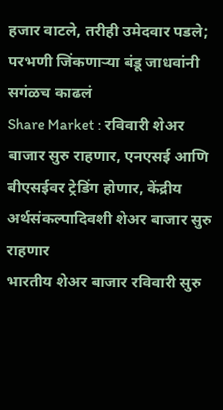हजार वाटले, तरीही उमेदवार पडले; परभणी जिंकणाऱ्या बंडू जाधवांनी सगंळच काढलं
Share Market : रविवारी शेअर बाजार सुरु राहणार, एनएसई आणि बीएसईवर ट्रेडिंग होणार, केंद्रीय अर्थसंकल्पादिवशी शेअर बाजार सुरु राहणार
भारतीय शेअर बाजार रविवारी सुरु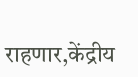राहणार,केंद्रीय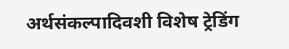अर्थसंकल्पादिवशी विशेष ट्रेडिंग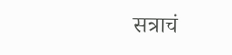सत्राचं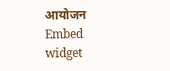आयोजन
Embed widget